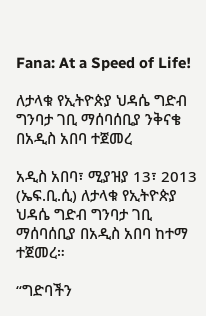Fana: At a Speed of Life!

ለታላቁ የኢትዮጵያ ህዳሴ ግድብ ግንባታ ገቢ ማሰባሰቢያ ንቅናቄ በአዲስ አበባ ተጀመረ

አዲስ አበባ፣ ሚያዝያ 13፣ 2013 (ኤፍ.ቢ.ሲ) ለታላቁ የኢትዮጵያ ህዳሴ ግድብ ግንባታ ገቢ ማሰባሰቢያ በአዲስ አበባ ከተማ  ተጀመረ።

“ግድባችን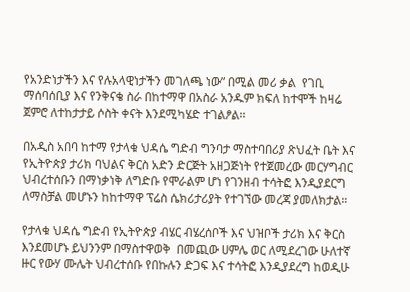የአንድነታችን እና የሉአላዊነታችን መገለጫ ነው” በሚል መሪ ቃል  የገቢ ማሰባሰቢያ እና የንቅናቄ ስራ በከተማዋ በአስራ አንዱም ክፍለ ከተሞች ከዛሬ ጀምሮ ለተከታታይ ሶስት ቀናት እንደሚካሄድ ተገልፆል፡፡

በአዲስ አበባ ከተማ የታላቁ ህዳሴ ግድብ ግንባታ ማስተባበሪያ ጽህፈት ቤት እና የኢትዮጵያ ታሪክ ባህልና ቅርስ አድን ድርጅት አዘጋጅነት የተጀመረው መርሃግብር ህብረተሰቡን በማነቃነቅ ለግድቡ የሞራልም ሆነ የገንዘብ ተሳትፎ እንዲያደርግ ለማስቻል መሆኑን ከከተማዋ ፕሬስ ሴክሪታሪያት የተገኘው መረጃ ያመለክታል።

የታላቁ ህዳሴ ግድብ የኢትዮጵያ ብሄር ብሄረሰቦች እና ህዝቦች ታሪክ እና ቅርስ እንደመሆኑ ይህንንም በማስተዋወቅ  በመጪው ሀምሌ ወር ለሚደረገው ሁለተኛ ዙር የውሃ ሙሌት ህብረተሰቡ የበኩሉን ድጋፍ እና ተሳትፎ እንዲያደረግ ከወዲሁ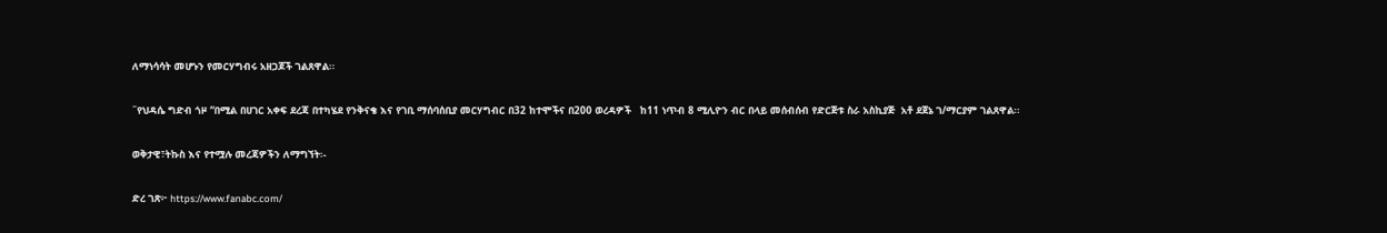ለማነሳሳት መሆኑን የመርሃግብሩ አዘጋጆች ገልጸዋል፡፡

˝የህዳሴ ግድብ ጎዞ “በሚል በሀገር አቀፍ ደረጃ በተካሄደ የንቅናቄ እና የገቢ ማሰባሰቢያ መርሃግብር በ32 ከተሞችና በ200 ወረዳዎች   ከ11 ነጥብ 8 ሚሊዮን ብር በላይ መሰብሰብ የድርጅቱ ስራ አስኪያጅ  አቶ ደጀኔ ገ/ማርያም ገልጸዋል፡፡

ወቅታዊ፣ትኩስ እና የተሟሉ መረጃዎችን ለማግኘት፡-

ድረ ገጽ፦ https://www.fanabc.com/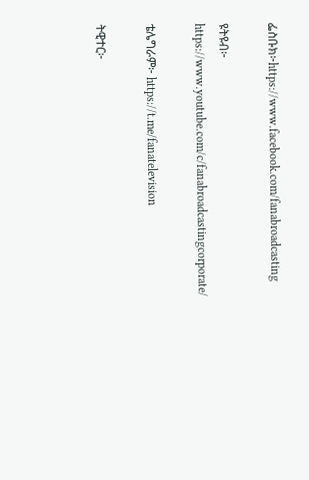ፌስቡክ፦https://www.facebook.com/fanabroadcasting

ዩትዩብ፦ https://www.youtube.com/c/fanabroadcastingcorporate/

ቴሌግራም፦ https://t.me/fanatelevision

ትዊተር፦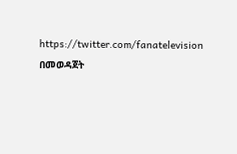https://twitter.com/fanatelevision በመወዳጀት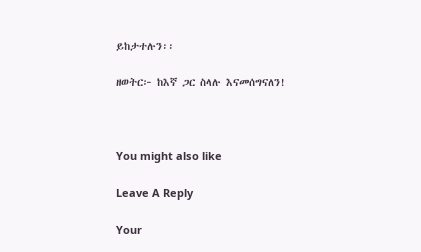ይከታተሉን፡፡

ዘወትር፦ ከእኛ ጋር ስላሉ እናመሰግናለን!



You might also like

Leave A Reply

Your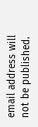email address will not be published.